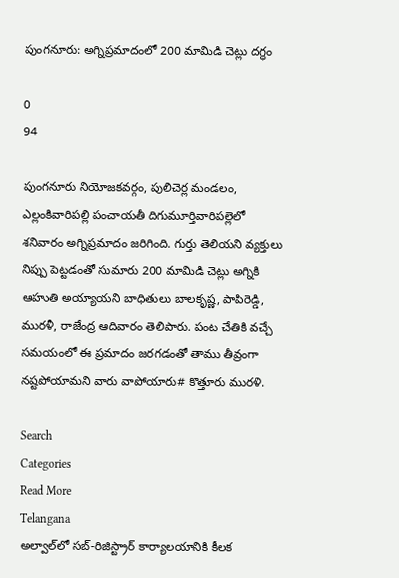పుంగనూరు: అగ్నిప్రమాదంలో 200 మామిడి చెట్లు దగ్ధం

0
94

పుంగనూరు నియోజకవర్గం, పులిచెర్ల మండలం, ఎల్లంకివారిపల్లి పంచాయతీ దిగుమూర్తివారిపల్లెలో శనివారం అగ్నిప్రమాదం జరిగింది. గుర్తు తెలియని వ్యక్తులు నిప్పు పెట్టడంతో సుమారు 200 మామిడి చెట్లు అగ్నికి ఆహుతి అయ్యాయని బాధితులు బాలకృష్ణ, పాపిరెడ్డి, మురళీ, రాజేంద్ర ఆదివారం తెలిపారు. పంట చేతికి వచ్చే సమయంలో ఈ ప్రమాదం జరగడంతో తాము తీవ్రంగా నష్టపోయామని వారు వాపోయారు# కొత్తూరు మురళి.

Search
Categories
Read More
Telangana
అల్వాల్‌లో సబ్-రిజిస్ట్రార్ కార్యాలయానికి కీలక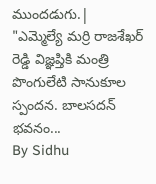ముందడుగు.|
"ఎమ్మెల్యే మర్రి రాజశేఖర్ రెడ్డి విజ్ఞప్తికి మంత్రి పొంగులేటి సానుకూల స్పందన. బాలసదన్ భవనం...
By Sidhu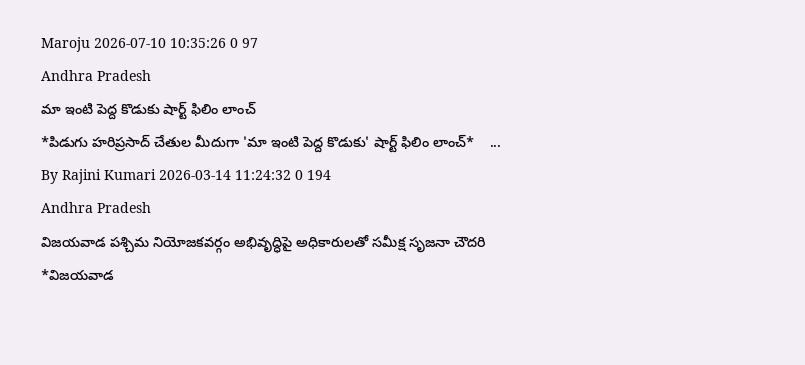Maroju 2026-07-10 10:35:26 0 97
Andhra Pradesh
మా ఇంటి పెద్ద కొడుకు షార్ట్ ఫిలిం లాంచ్
*పిడుగు హరిప్రసాద్ చేతుల మీదుగా 'మా ఇంటి పెద్ద కొడుకు' షార్ట్ ఫిలిం లాంచ్*    ...
By Rajini Kumari 2026-03-14 11:24:32 0 194
Andhra Pradesh
విజయవాడ పశ్చిమ నియోజకవర్గం అభివృద్ధిపై అధికారులతో సమీక్ష సృజనా చౌదరి
*విజ‌య‌వాడ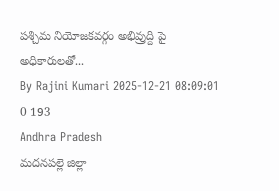ప‌శ్చిమ నియోజ‌క‌వ‌ర్గం అభివ్రుద్ది పై అధికారుల‌తో...
By Rajini Kumari 2025-12-21 08:09:01 0 193
Andhra Pradesh
మదనపల్లె జిల్లా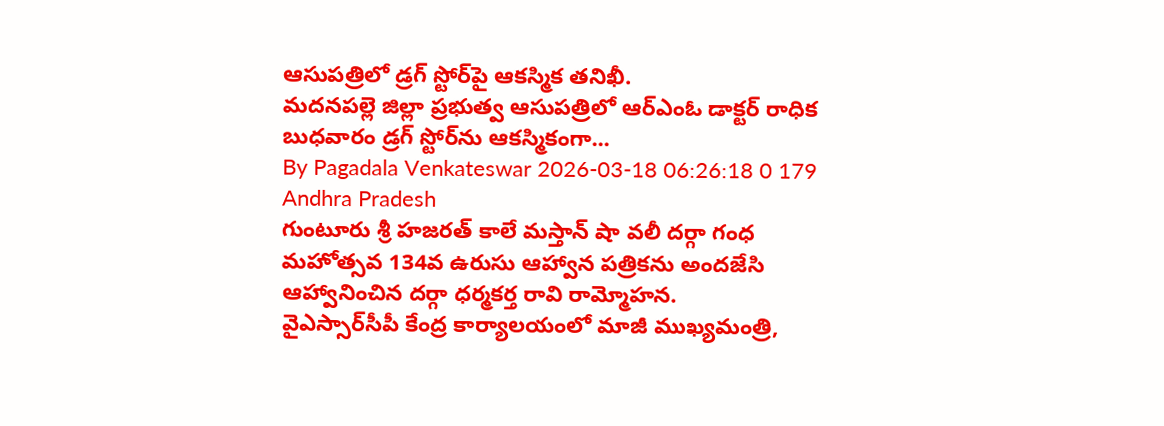ఆసుపత్రిలో డ్రగ్ స్టోర్‌పై ఆకస్మిక తనిఖీ.
మదనపల్లె జిల్లా ప్రభుత్వ ఆసుపత్రిలో ఆర్ఎంఓ డాక్టర్ రాధిక బుధవారం డ్రగ్ స్టోర్‌ను ఆకస్మికంగా...
By Pagadala Venkateswar 2026-03-18 06:26:18 0 179
Andhra Pradesh
గుంటూరు శ్రీ హజరత్ కాలే మస్తాన్‌ షా వలీ దర్గా గంధ మహోత్సవ 134వ ఉరుసు ఆహ్వాన పత్రికను అందజేసి ఆహ్వానించిన దర్గా ధర్మకర్త రావి రామ్మోహన.
వైఎస్సార్‌సీపీ కేంద్ర కార్యాలయంలో మాజీ ముఖ్యమంత్రి,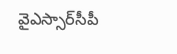వైఎస్సార్‌సీపీ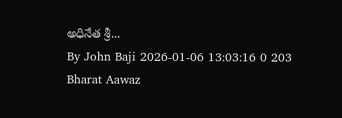అధినేత శ్రీ...
By John Baji 2026-01-06 13:03:16 0 203
Bharat Aawaz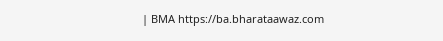| BMA https://ba.bharataawaz.com